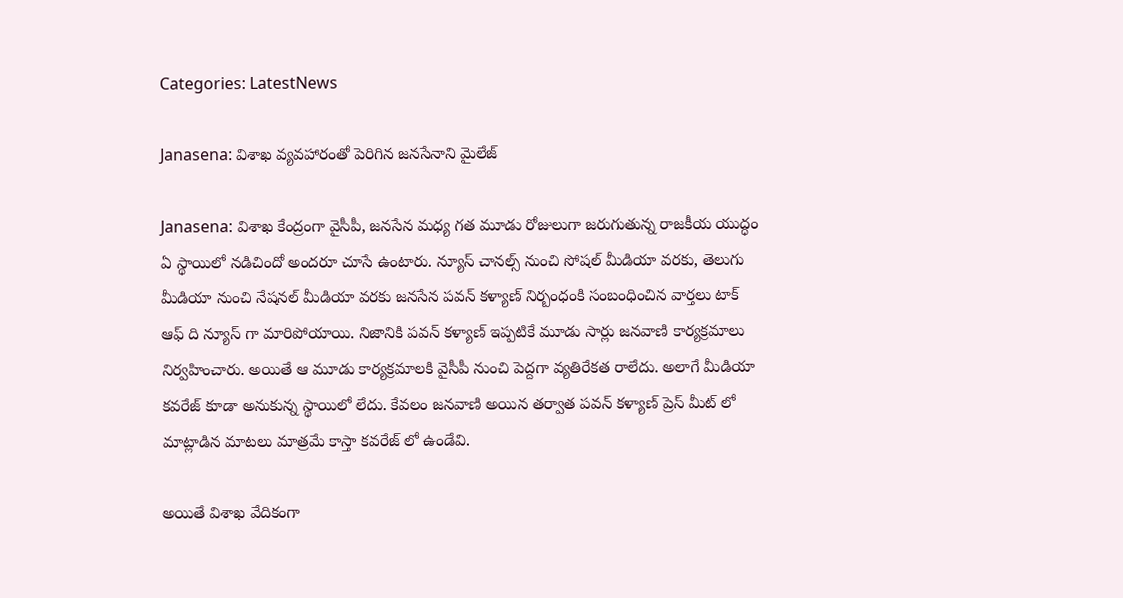Categories: LatestNews

Janasena: విశాఖ వ్యవహారంతో పెరిగిన జనసేనాని మైలేజ్

Janasena: విశాఖ కేంద్రంగా వైసీపీ, జనసేన మధ్య గత మూడు రోజులుగా జరుగుతున్న రాజకీయ యుద్ధం ఏ స్థాయిలో నడిచిందో అందరూ చూసే ఉంటారు. న్యూస్ చానల్స్ నుంచి సోషల్ మీడియా వరకు, తెలుగు మీడియా నుంచి నేషనల్ మీడియా వరకు జనసేన పవన్ కళ్యాణ్ నిర్బంధంకి సంబంధించిన వార్తలు టాక్ ఆఫ్ ది న్యూస్ గా మారిపోయాయి. నిజానికి పవన్ కళ్యాణ్ ఇప్పటికే మూడు సార్లు జనవాణి కార్యక్రమాలు నిర్వహించారు. అయితే ఆ మూడు కార్యక్రమాలకి వైసీపీ నుంచి పెద్దగా వ్యతిరేకత రాలేదు. అలాగే మీడియా కవరేజ్ కూడా అనుకున్న స్థాయిలో లేదు. కేవలం జనవాణి అయిన తర్వాత పవన్ కళ్యాణ్ ప్రెస్ మీట్ లో మాట్లాడిన మాటలు మాత్రమే కాస్తా కవరేజ్ లో ఉండేవి.

అయితే విశాఖ వేదికంగా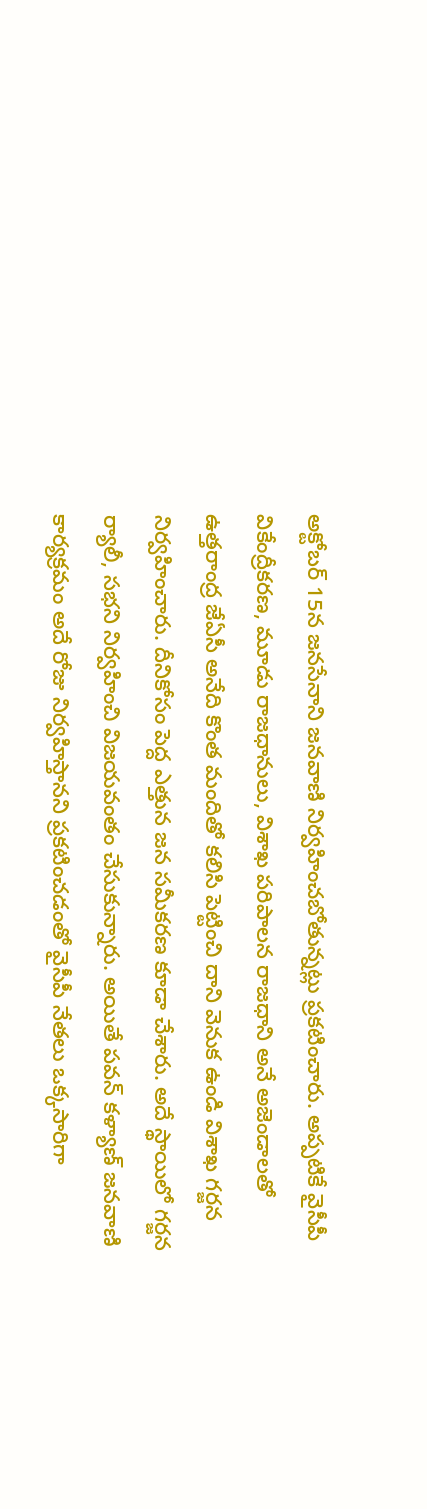అక్టోబర్ 15న జనసేనాని జనవాణి నిర్వహించబోతున్నట్లు ప్రకటించారు. అప్పటికే వైసీపీ వికేంద్రీకరణ, మూడు రాజధానులు, విశాఖ పరిపాలన రాజధాని అనే అజెండాలతో ఉత్తరాంద్ర జేఏసీ అనేది కొంత మందితో కలిసి పెట్టించి దాని వెనుక ఉండి విశాఖ గర్జన నిర్వహించారు. దీనికోసం పెద్ద ఎత్తున జన సమీకరణ కూడా చేశారు. అదే స్థాయిలో గర్జన ర్యాలీ, సభని నిర్వహించి విజయవంతం చేసుకున్నారు. అయితే పవన్ కళ్యాణ్ జనవాణి కార్యక్రమం అదే రోజు నిర్వహిస్తానని ప్రకటించడంతో వైసీపీ నేతలు ఒక్కసారిగా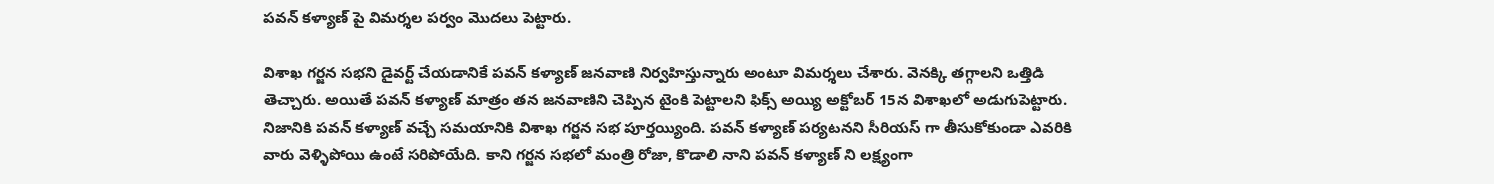పవన్ కళ్యాణ్ పై విమర్శల పర్వం మొదలు పెట్టారు.

విశాఖ గర్జన సభని డైవర్ట్ చేయడానికే పవన్ కళ్యాణ్ జనవాణి నిర్వహిస్తున్నారు అంటూ విమర్శలు చేశారు. వెనక్కి తగ్గాలని ఒత్తిడి తెచ్చారు. అయితే పవన్ కళ్యాణ్ మాత్రం తన జనవాణిని చెప్పిన టైంకి పెట్టాలని ఫిక్స్ అయ్యి అక్టోబర్ 15న విశాఖలో అడుగుపెట్టారు. నిజానికి పవన్ కళ్యాణ్ వచ్చే సమయానికి విశాఖ గర్జన సభ పూర్తయ్యింది. పవన్ కళ్యాణ్ పర్యటనని సీరియస్ గా తీసుకోకుండా ఎవరికి వారు వెళ్ళిపోయి ఉంటే సరిపోయేది. కాని గర్జన సభలో మంత్రి రోజా, కొడాలి నాని పవన్ కళ్యాణ్ ని లక్ష్యంగా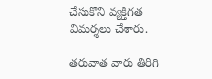చేసుకొని వ్యక్తిగత విమర్శలు చేశారు.

తరువాత వారు తిరిగి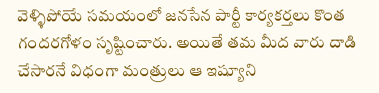వెళ్ళిపోయే సమయంలో జనసేన పార్టీ కార్యకర్తలు కొంత గందరగోళం సృష్టించారు. అయితే తమ మీద వారు దాడి చేసారనే విధంగా మంత్రులు ఆ ఇష్యూని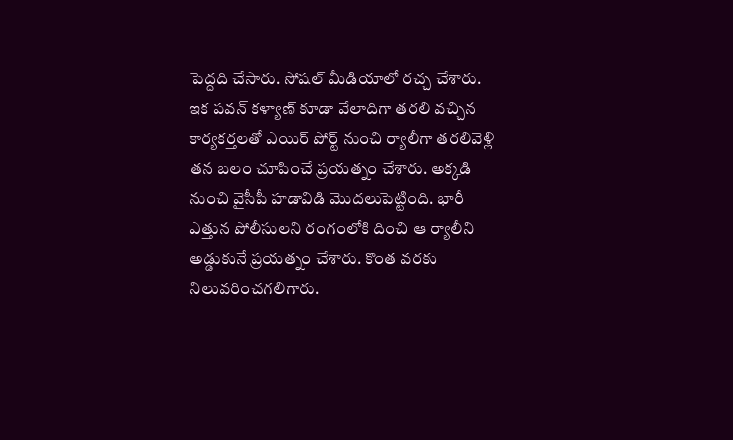పెద్దది చేసారు. సోషల్ మీడియాలో రచ్చ చేశారు. ఇక పవన్ కళ్యాణ్ కూడా వేలాదిగా తరలి వచ్చిన కార్యకర్తలతో ఎయిర్ పోర్ట్ నుంచి ర్యాలీగా తరలివెళ్లి తన బలం చూపించే ప్రయత్నం చేశారు. అక్కడి నుంచి వైసీపీ హడావిడి మొదలుపెట్టింది. భారీ ఎత్తున పోలీసులని రంగంలోకి దించి ఆ ర్యాలీని అడ్డుకునే ప్రయత్నం చేశారు. కొంత వరకు నిలువరించగలిగారు.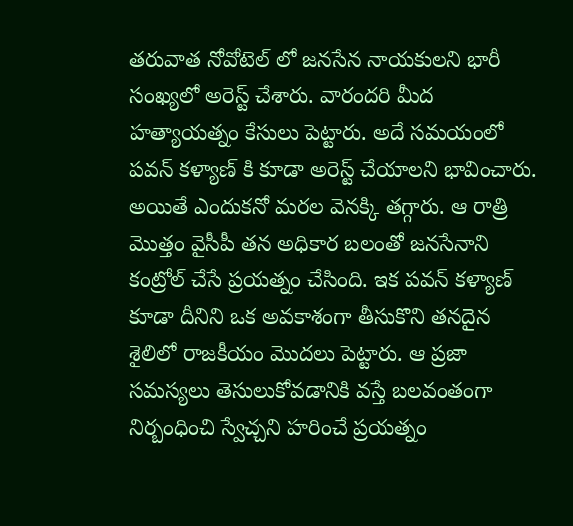తరువాత నోవోటెల్ లో జనసేన నాయకులని భారీ సంఖ్యలో అరెస్ట్ చేశారు. వారందరి మీద హత్యాయత్నం కేసులు పెట్టారు. అదే సమయంలో పవన్ కళ్యాణ్ కి కూడా అరెస్ట్ చేయాలని భావించారు. అయితే ఎందుకనో మరల వెనక్కి తగ్గారు. ఆ రాత్రి మొత్తం వైసీపీ తన అధికార బలంతో జనసేనాని కంట్రోల్ చేసే ప్రయత్నం చేసింది. ఇక పవన్ కళ్యాణ్ కూడా దీనిని ఒక అవకాశంగా తీసుకొని తనదైన శైలిలో రాజకీయం మొదలు పెట్టారు. ఆ ప్రజా సమస్యలు తెసులుకోవడానికి వస్తే బలవంతంగా నిర్బంధించి స్వేచ్చని హరించే ప్రయత్నం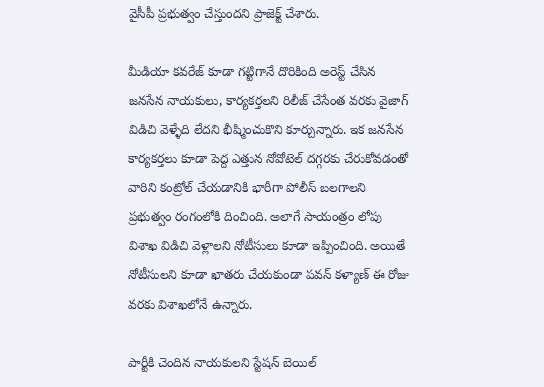వైసీపీ ప్రభుత్వం చేస్తుందని ప్రాజెక్ట్ చేశారు.

మీడియా కవరేజ్ కూడా గట్టిగానే దొరికింది అరెస్ట్ చేసిన జనసేన నాయకులు, కార్యకర్తలని రిలీజ్ చేసేంత వరకు వైజాగ్ విడిచి వెళ్ళేది లేదని భీష్మించుకొని కూర్చున్నారు. ఇక జనసేన కార్యకర్తలు కూడా పెద్ద ఎత్తున నోవోటెల్ దగ్గరకు చేరుకోవడంతో వారిని కంట్రోల్ చేయడానికి భారీగా పోలీస్ బలగాలని ప్రభుత్వం రంగంలోకి దించింది. అలాగే సాయంత్రం లోపు విశాఖ విడిచి వెళ్లాలని నోటీసులు కూడా ఇప్పించింది. అయితే నోటీసులని కూడా ఖాతరు చేయకుండా పవన్ కళ్యాణ్ ఈ రోజు వరకు విశాఖలోనే ఉన్నారు.

పార్టీకి చెందిన నాయకులని స్టేషన్ బెయిల్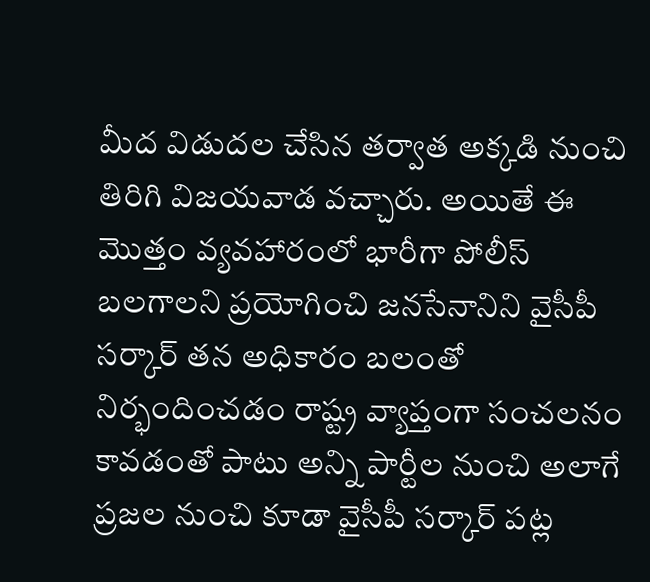మీద విడుదల చేసిన తర్వాత అక్కడి నుంచి తిరిగి విజయవాడ వచ్చారు. అయితే ఈ మొత్తం వ్యవహారంలో భారీగా పోలీస్ బలగాలని ప్రయోగించి జనసేనానిని వైసీపీ సర్కార్ తన అధికారం బలంతో నిర్భందించడం రాష్ట్ర వ్యాప్తంగా సంచలనం కావడంతో పాటు అన్ని పార్టీల నుంచి అలాగే ప్రజల నుంచి కూడా వైసీపీ సర్కార్ పట్ల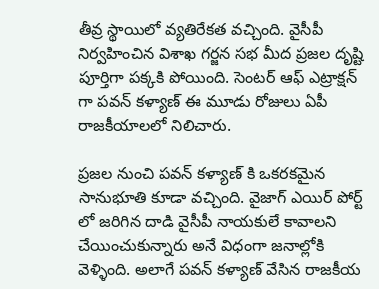తీవ్ర స్థాయిలో వ్యతిరేకత వచ్చింది. వైసీపీ నిర్వహించిన విశాఖ గర్జన సభ మీద ప్రజల దృష్టి పూర్తిగా పక్కకి పోయింది. సెంటర్ ఆఫ్ ఎట్రాక్షన్ గా పవన్ కళ్యాణ్ ఈ మూడు రోజులు ఏపీ రాజకీయాలలో నిలిచారు.

ప్రజల నుంచి పవన్ కళ్యాణ్ కి ఒకరకమైన సానుభూతి కూడా వచ్చింది. వైజాగ్ ఎయిర్ పోర్ట్ లో జరిగిన దాడి వైసీపీ నాయకులే కావాలని చేయించుకున్నారు అనే విధంగా జనాల్లోకి వెళ్ళింది. అలాగే పవన్ కళ్యాణ్ వేసిన రాజకీయ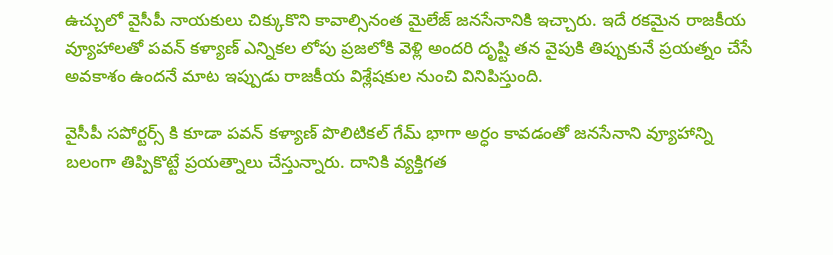ఉచ్చులో వైసీపీ నాయకులు చిక్కుకొని కావాల్సినంత మైలేజ్ జనసేనానికి ఇచ్చారు. ఇదే రకమైన రాజకీయ వ్యూహాలతో పవన్ కళ్యాణ్ ఎన్నికల లోపు ప్రజలోకి వెళ్లి అందరి దృష్టి తన వైపుకి తిప్పుకునే ప్రయత్నం చేసే అవకాశం ఉందనే మాట ఇప్పుడు రాజకీయ విశ్లేషకుల నుంచి వినిపిస్తుంది.

వైసీపీ సపోర్టర్స్ కి కూడా పవన్ కళ్యాణ్ పొలిటికల్ గేమ్ భాగా అర్ధం కావడంతో జనసేనాని వ్యూహాన్ని బలంగా తిప్పికొట్టే ప్రయత్నాలు చేస్తున్నారు. దానికి వ్యక్తిగత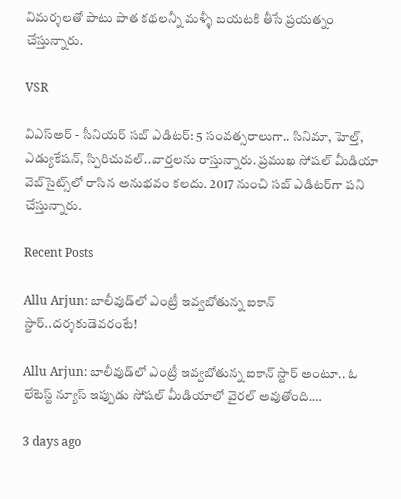విమర్శలతో పాటు పాత కథలన్నీ మళ్ళీ బయటకి తీసే ప్రయత్నం చేస్తున్నారు.

VSR

విఎస్అర్ - సీనియర్ సబ్ ఎడిటర్: 5 సంవత్సరాలుగా.. సినిమా, హెల్త్, ఎడ్యుకేషన్, స్పిరిచువల్..వార్తలను రాస్తున్నారు. ప్రముఖ సోషల్ మీడియా వెబ్‌సైట్స్‌లో రాసిన అనుభవం కలదు. 2017 నుంచి సబ్ ఎడిటర్‌గా పని చేస్తున్నారు.

Recent Posts

Allu Arjun: బాలీవుడ్‌లో ఎంట్రీ ఇవ్వబోతున్న ఐకాన్ స్టార్..దర్శకుడెవరంటే!

Allu Arjun: బాలీవుడ్‌లో ఎంట్రీ ఇవ్వబోతున్న ఐకాన్ స్టార్ అంటూ.. ఓ లేటెస్ట్ న్యూస్ ఇప్పుడు సోషల్ మీడియాలో వైరల్ అవుతోంది.…

3 days ago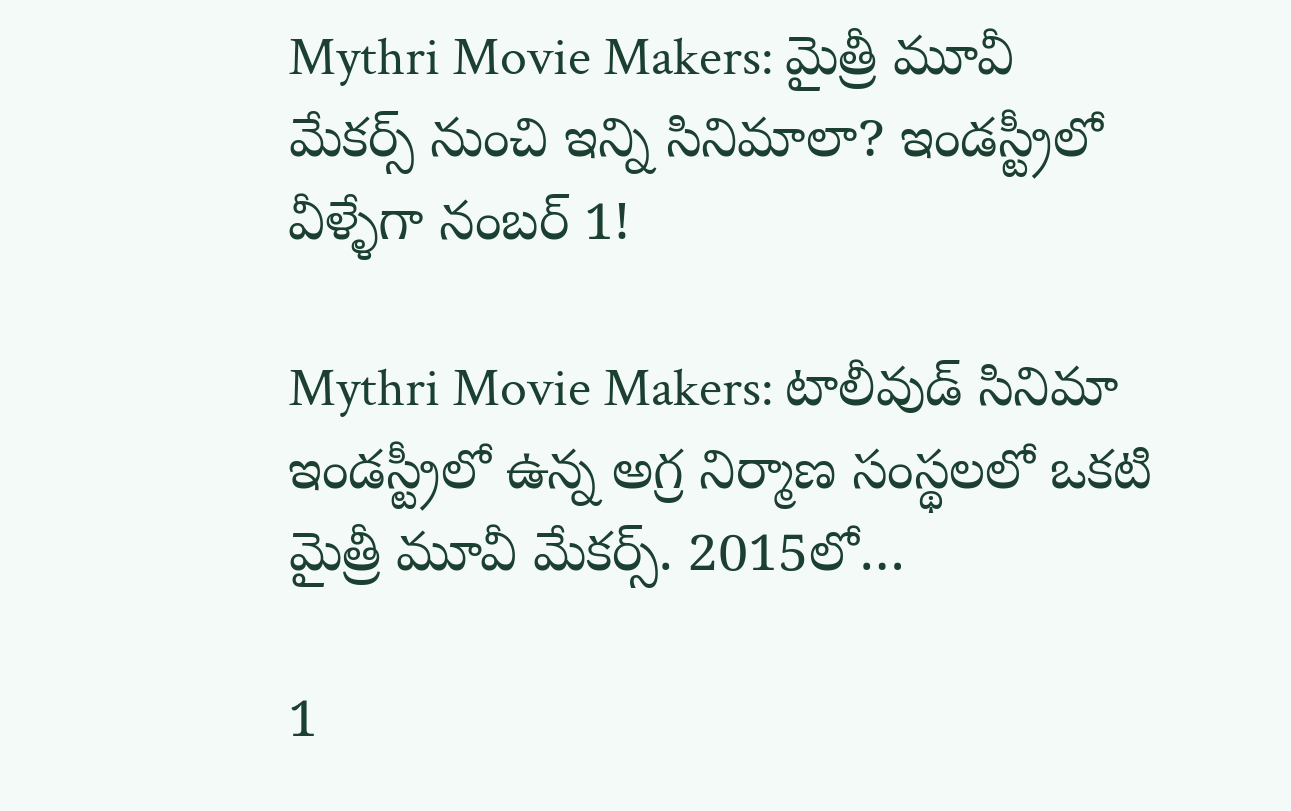Mythri Movie Makers: మైత్రీ మూవీ మేకర్స్ నుంచి ఇన్ని సినిమాలా? ఇండస్ట్రీలో వీళ్ళేగా నంబర్ 1!

Mythri Movie Makers: టాలీవుడ్ సినిమా ఇండస్ట్రీలో ఉన్న అగ్ర నిర్మాణ సంస్థలలో ఒకటి మైత్రీ మూవీ మేకర్స్. 2015లో…

1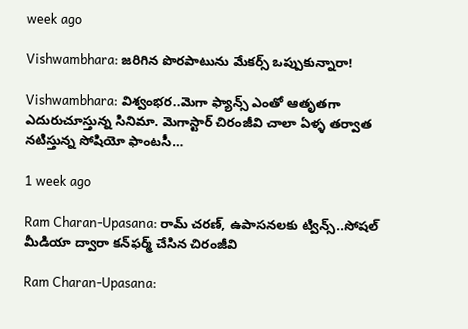week ago

Vishwambhara: జరిగిన పొరపాటును మేకర్స్ ఒప్పుకున్నారా!

Vishwambhara: విశ్వంభర..మెగా ఫ్యాన్స్ ఎంతో ఆతృతగా ఎదురుచూస్తున్న సినిమా. మెగాస్టార్ చిరంజీవి చాలా ఏళ్ళ తర్వాత నటిస్తున్న సోషియో ఫాంటసీ…

1 week ago

Ram Charan-Upasana: రామ్ చరణ్, ఉపాసనలకు ట్విన్స్..సోషల్ మీడియా ద్వారా కన్‌ఫర్మ్ చేసిన చిరంజీవి

Ram Charan-Upasana: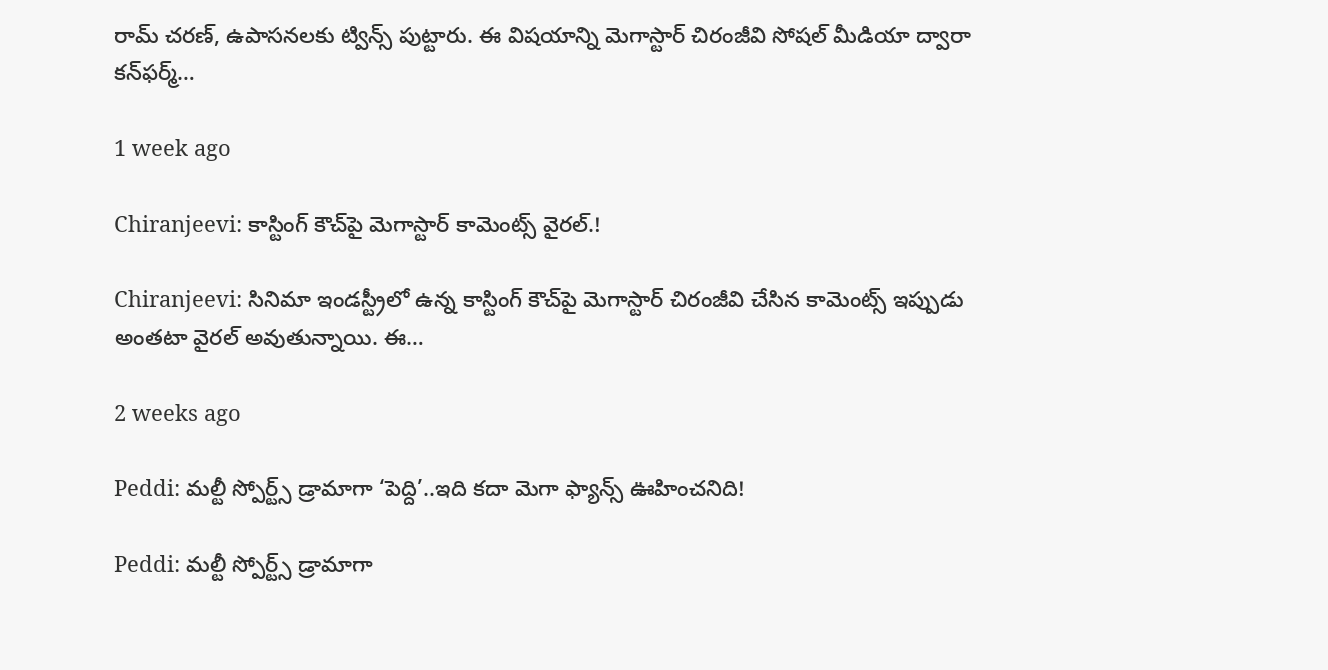రామ్ చరణ్, ఉపాసనలకు ట్విన్స్ పుట్టారు. ఈ విషయాన్ని మెగాస్టార్ చిరంజీవి సోషల్ మీడియా ద్వారా కన్‌ఫర్మ్…

1 week ago

Chiranjeevi: కాస్టింగ్ కౌచ్‌పై మెగాస్టార్ కామెంట్స్ వైరల్.!

Chiranjeevi: సినిమా ఇండస్ట్రీలో ఉన్న కాస్టింగ్ కౌచ్‌పై మెగాస్టార్ చిరంజీవి చేసిన కామెంట్స్ ఇప్పుడు అంతటా వైరల్ అవుతున్నాయి. ఈ…

2 weeks ago

Peddi: మల్టీ స్పోర్ట్స్ డ్రామాగా ‘పెద్ది’..ఇది కదా మెగా ఫ్యాన్స్ ఊహించనిది!

Peddi: మల్టీ స్పోర్ట్స్ డ్రామాగా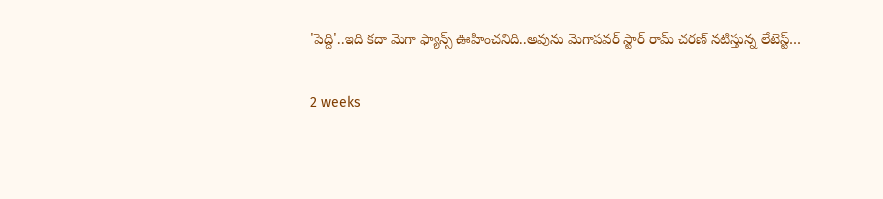'పెద్ది'..ఇది కదా మెగా ఫ్యాన్స్ ఊహించనిది..అవును మెగాపవర్ స్టార్ రామ్ చరణ్ నటిస్తున్న లేటెస్ట్…

2 weeks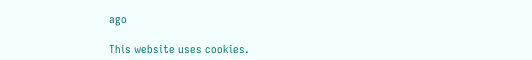ago

This website uses cookies.